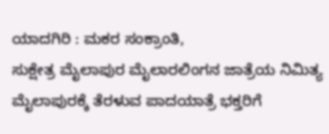ಯಾದಗಿರಿ : ಮಕರ ಸಂಕ್ರಾಂತಿ,
ಸುಕ್ಷೇತ್ರ ಮೈಲಾಪುರ ಮೈಲಾರಲಿಂಗನ ಜಾತ್ರೆಯ ನಿಮಿತ್ಯ ಮೈಲಾಪುರಕ್ಕೆ ತೆರಳುವ ಪಾದಯಾತ್ರೆ ಭಕ್ತರಿಗೆ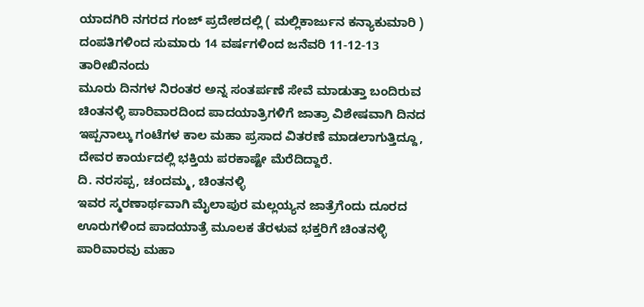ಯಾದಗಿರಿ ನಗರದ ಗಂಜ್ ಪ್ರದೇಶದಲ್ಲಿ ( ಮಲ್ಲಿಕಾರ್ಜುನ ಕನ್ಯಾಕುಮಾರಿ ) ದಂಪತಿಗಳಿಂದ ಸುಮಾರು 14 ವರ್ಷಗಳಿಂದ ಜನೆವರಿ 11-12-13 ತಾರೀಖಿನಂದು
ಮೂರು ದಿನಗಳ ನಿರಂತರ ಅನ್ನ ಸಂತರ್ಪಣೆ ಸೇವೆ ಮಾಡುತ್ತಾ ಬಂದಿರುವ ಚಿಂತನಳ್ಳಿ ಪಾರಿವಾರದಿಂದ ಪಾದಯಾತ್ರಿಗಳಿಗೆ ಜಾತ್ರಾ ವಿಶೇಷವಾಗಿ ದಿನದ ಇಪ್ಪನಾಲ್ಕು ಗಂಟೆಗಳ ಕಾಲ ಮಹಾ ಪ್ರಸಾದ ವಿತರಣೆ ಮಾಡಲಾಗುತ್ತಿದ್ದೂ, ದೇವರ ಕಾರ್ಯದಲ್ಲಿ ಭಕ್ತಿಯ ಪರಕಾಷ್ಟೇ ಮೆರೆದಿದ್ದಾರೆ.
ದಿ. ನರಸಪ್ಪ, ಚಂದಮ್ಮ, ಚಿಂತನಳ್ಳಿ
ಇವರ ಸ್ಮರಣಾರ್ಥವಾಗಿ ಮೈಲಾಪುರ ಮಲ್ಲಯ್ಯನ ಜಾತ್ರೆಗೆಂದು ದೂರದ ಊರುಗಳಿಂದ ಪಾದಯಾತ್ರೆ ಮೂಲಕ ತೆರಳುವ ಭಕ್ತರಿಗೆ ಚಿಂತನಳ್ಳಿ ಪಾರಿವಾರವು ಮಹಾ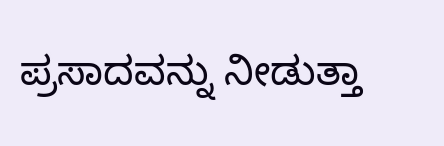ಪ್ರಸಾದವನ್ನು ನೀಡುತ್ತಾ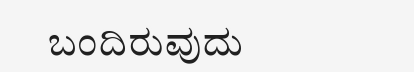ಬಂದಿರುವುದು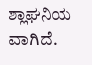ಶ್ಲಾಘನಿಯ ವಾಗಿದೆ.